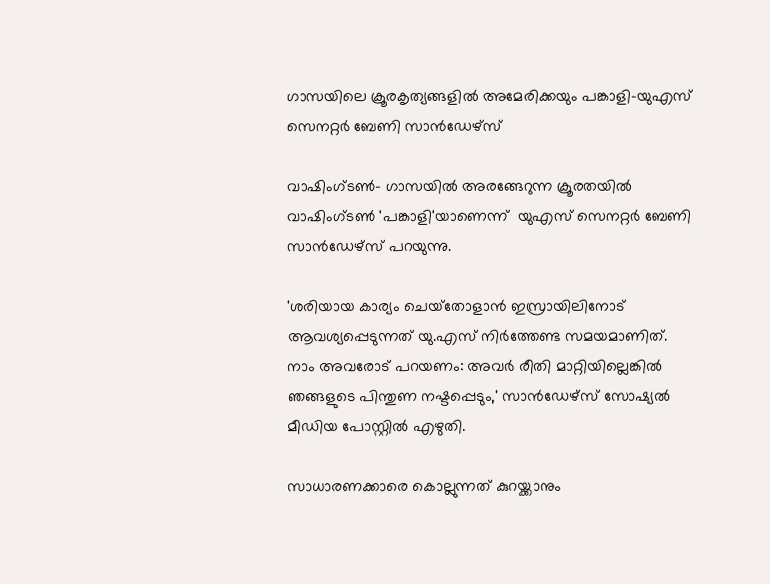ഗാസയിലെ ക്രൂരകൃത്യങ്ങളില്‍ അമേരിക്കയും പങ്കാളി-യുഎസ് സെനറ്റര്‍ ബേണി സാന്‍ഡേഴ്‌സ്

വാഷിംഗ്ടണ്‍- ഗാസയില്‍ അരങ്ങേറുന്ന ക്രൂരതയില്‍ വാഷിംഗ്ടണ്‍ 'പങ്കാളി'യാണെന്ന്  യുഎസ് സെനറ്റര്‍ ബേണി സാന്‍ഡേഴ്‌സ് പറയുന്നു.

'ശരിയായ കാര്യം ചെയ്‌തോളാന്‍ ഇസ്രായിലിനോട് ആവശ്യപ്പെടുന്നത് യു.എസ് നിര്‍ത്തേണ്ട സമയമാണിത്. നാം അവരോട് പറയണം: അവര്‍ രീതി മാറ്റിയില്ലെങ്കില്‍ ഞങ്ങളുടെ പിന്തുണ നഷ്ടപ്പെടും,' സാന്‍ഡേഴ്‌സ് സോഷ്യല്‍ മീഡിയ പോസ്റ്റില്‍ എഴുതി.

സാധാരണക്കാരെ കൊല്ലുന്നത് കുറയ്ക്കാനും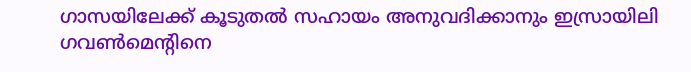ഗാസയിലേക്ക് കൂടുതല്‍ സഹായം അനുവദിക്കാനും ഇസ്രായിലി ഗവണ്‍മെന്റിനെ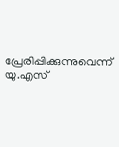പ്രേരിപ്പിക്കുന്നുവെന്ന് യു.എസ്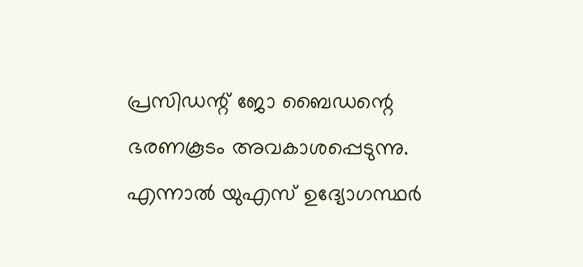പ്രസിഡന്റ് ജോ ബൈഡന്റെ ഭരണകൂടം അവകാശപ്പെടുന്നു. എന്നാല്‍ യുഎസ് ഉദ്യോഗസ്ഥര്‍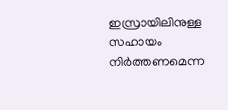ഇസ്രായിലിനുള്ള സഹായം നിര്‍ത്തണമെന്ന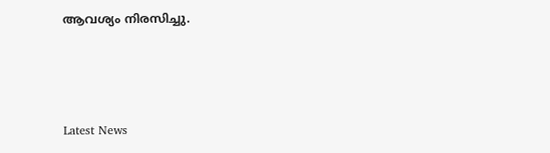ആവശ്യം നിരസിച്ചു.



Latest News